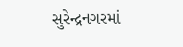સુરેન્દ્રનગરમાં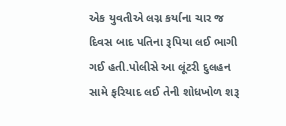એક યુવતીએ લગ્ન કર્યાના ચાર જ દિવસ બાદ પતિના રૂપિયા લઈ ભાગી ગઈ હતી.પોલીસે આ લૂંટરી દુલહન સામે ફરિયાદ લઈ તેની શોધખોળ શરૂ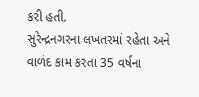કરી હતી.
સુરેન્દ્રનગરના લખતરમાં રહેતા અને વાળંદ કામ કરતા 35 વર્ષના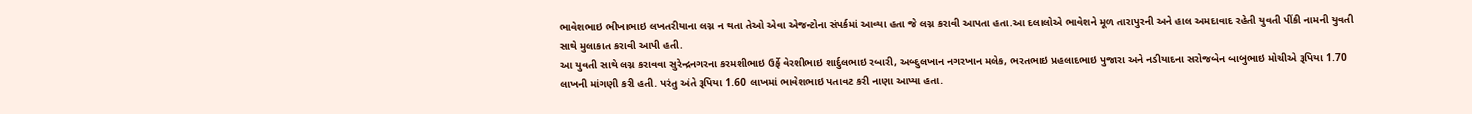ભાવેશભાઇ ભીખાભાઇ લખતરીયાના લગ્ન ન થતા તેઓ એવા એજન્ટોના સંપર્કમાં આવ્યા હતા જે લગ્ન કરાવી આપતા હતા.આ દલાલોએ ભાવેશને મૂળ તારાપુરની અને હાલ અમદાવાદ રહેતી યુવતી પીંકી નામની યુવતી સાથે મુલાકાત કરાવી આપી હતી.
આ યુવતી સાથે લગ્ન કરાવવા સુરેન્દ્રનગરના કરમશીભાઇ ઉર્ફે વેરશીભાઇ શાર્દુલભાઇ રબારી, અબ્દુલખાન નગરખાન મલેક, ભરતભાઇ પ્રહલાદભાઇ પુજારા અને નડીયાદના સરોજબેન બાબુભાઇ મોચીએ રૂપિયા 1.70 લાખની માંગણી કરી હતી. પરંતુ અંતે રૂપિયા 1.60 લાખમાં ભાવેશભાઇ પતાવટ કરી નાણા આપ્યા હતા.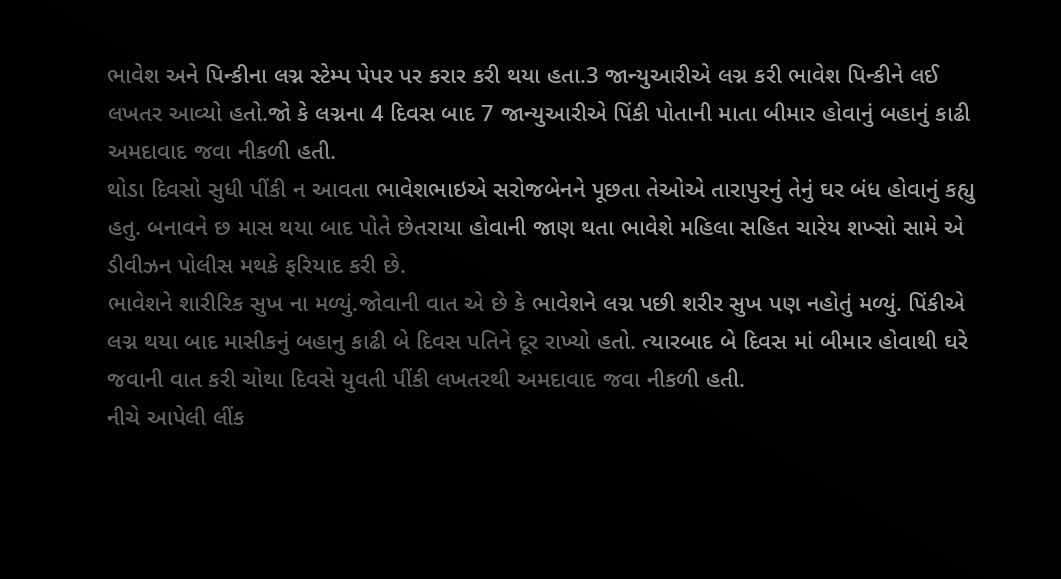ભાવેશ અને પિન્કીના લગ્ન સ્ટેમ્પ પેપર પર કરાર કરી થયા હતા.3 જાન્યુઆરીએ લગ્ન કરી ભાવેશ પિન્કીને લઈ લખતર આવ્યો હતો.જો કે લગ્નના 4 દિવસ બાદ 7 જાન્યુઆરીએ પિંકી પોતાની માતા બીમાર હોવાનું બહાનું કાઢી અમદાવાદ જવા નીકળી હતી.
થોડા દિવસો સુધી પીંકી ન આવતા ભાવેશભાઇએ સરોજબેનને પૂછતા તેઓએ તારાપુરનું તેનું ઘર બંધ હોવાનું કહ્યુ હતુ. બનાવને છ માસ થયા બાદ પોતે છેતરાયા હોવાની જાણ થતા ભાવેશે મહિલા સહિત ચારેય શખ્સો સામે એ ડીવીઝન પોલીસ મથકે ફરિયાદ કરી છે.
ભાવેશને શારીરિક સુખ ના મળ્યું.જોવાની વાત એ છે કે ભાવેશને લગ્ન પછી શરીર સુખ પણ નહોતું મળ્યું. પિંકીએ લગ્ન થયા બાદ માસીકનું બહાનુ કાઢી બે દિવસ પતિને દૂર રાખ્યો હતો. ત્યારબાદ બે દિવસ માં બીમાર હોવાથી ઘરે જવાની વાત કરી ચોથા દિવસે યુવતી પીંકી લખતરથી અમદાવાદ જવા નીકળી હતી.
નીચે આપેલી લીંક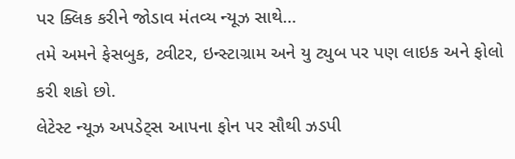પર ક્લિક કરીને જોડાવ મંતવ્ય ન્યૂઝ સાથે…
તમે અમને ફેસબુક, ટ્વીટર, ઇન્સ્ટાગ્રામ અને યુ ટ્યુબ પર પણ લાઇક અને ફોલો કરી શકો છો.
લેટેસ્ટ ન્યૂઝ અપડેટ્સ આપના ફોન પર સૌથી ઝડપી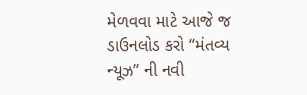મેળવવા માટે આજે જ ડાઉનલોડ કરો “મંતવ્ય ન્યૂઝ” ની નવી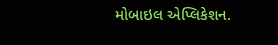મોબાઇલ એપ્લિકેશન.